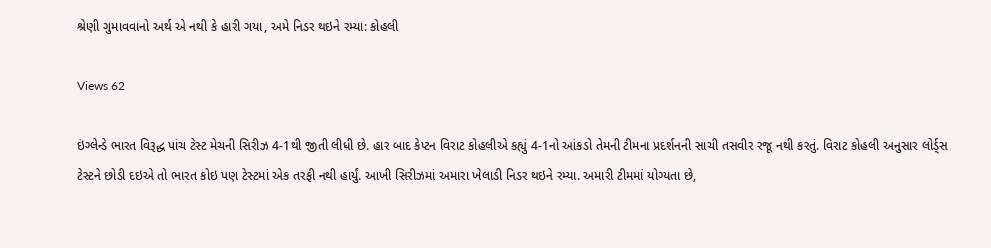શ્રેણી ગુમાવવાનો અર્થ એ નથી કે હારી ગયા, અમે નિડર થઇને રમ્યા: કોહલી

Views 62

ઇંગ્લેન્ડે ભારત વિરૂદ્ધ પાંચ ટેસ્ટ મેચની સિરીઝ 4-1થી જીતી લીધી છે. હાર બાદ કેપ્ટન વિરાટ કોહલીએ કહ્યું 4-1નો આંકડો તેમની ટીમના પ્રદર્શનની સાચી તસવીર રજૂ નથી કરતું. વિરાટ કોહલી અનુસાર લોર્ડ્સ ટેસ્ટને છોડી દઇએ તો ભારત કોઇ પણ ટેસ્ટમાં એક તરફી નથી હાર્યું. આખી સિરીઝમાં અમારા ખેલાડી નિડર થઇને રમ્યા. અમારી ટીમમાં યોગ્યતા છે,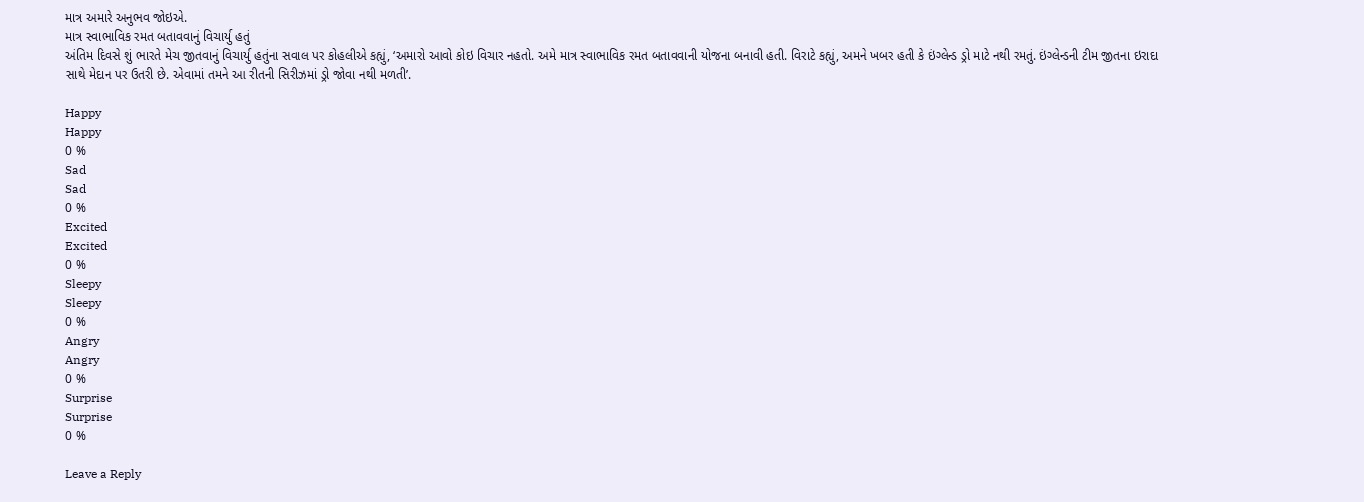માત્ર અમારે અનુભવ જોઇએ.
માત્ર સ્વાભાવિક રમત બતાવવાનું વિચાર્યુ હતું
અંતિમ દિવસે શું ભારતે મેચ જીતવાનું વિચાર્યુ હતુંના સવાલ પર કોહલીએ કહ્યું, ‘અમારો આવો કોઇ વિચાર નહતો. અમે માત્ર સ્વાભાવિક રમત બતાવવાની યોજના બનાવી હતી. વિરાટે કહ્યું, અમને ખબર હતી કે ઇંગ્લેન્ડ ડ્રો માટે નથી રમતું. ઇંગ્લેન્ડની ટીમ જીતના ઇરાદા સાથે મેદાન પર ઉતરી છે. એવામાં તમને આ રીતની સિરીઝમાં ડ્રો જોવા નથી મળતી’.

Happy
Happy
0 %
Sad
Sad
0 %
Excited
Excited
0 %
Sleepy
Sleepy
0 %
Angry
Angry
0 %
Surprise
Surprise
0 %

Leave a Reply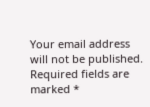Your email address will not be published. Required fields are marked *